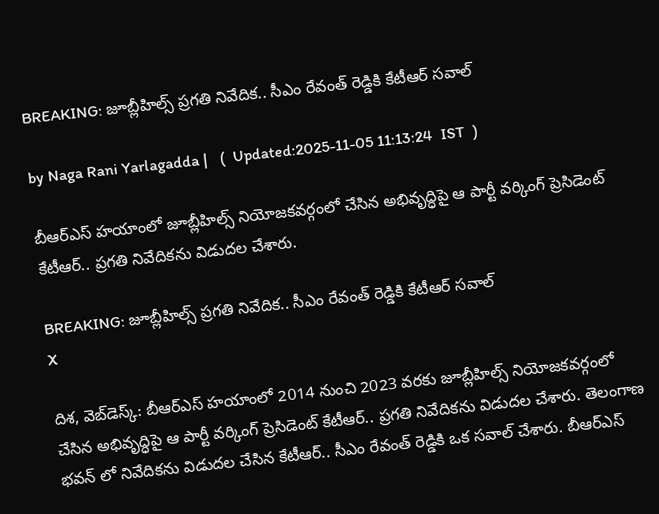BREAKING: జూబ్లీహిల్స్ ప్రగతి నివేదిక.. సీఎం రేవంత్ రెడ్డికి కేటీఆర్ సవాల్

by Naga Rani Yarlagadda |   (  Updated:2025-11-05 11:13:24  IST  )

బీఆర్ఎస్ హయాంలో జూబ్లీహిల్స్ నియోజకవర్గంలో చేసిన అభివృద్ధిపై ఆ పార్టీ వర్కింగ్ ప్రెసిడెంట్ కేటీఆర్.. ప్రగతి నివేదికను విడుదల చేశారు.

BREAKING: జూబ్లీహిల్స్ ప్రగతి నివేదిక.. సీఎం రేవంత్ రెడ్డికి కేటీఆర్ సవాల్
X

దిశ, వెబ్‌డెస్క్: బీఆర్ఎస్ హయాంలో 2014 నుంచి 2023 వరకు జూబ్లీహిల్స్ నియోజకవర్గంలో చేసిన అభివృద్ధిపై ఆ పార్టీ వర్కింగ్ ప్రెసిడెంట్ కేటీఆర్.. ప్రగతి నివేదికను విడుదల చేశారు. తెలంగాణ భవన్ లో నివేదికను విడుదల చేసిన కేటీఆర్.. సీఎం రేవంత్ రెడ్డికి ఒక సవాల్ చేశారు. బీఆర్ఎస్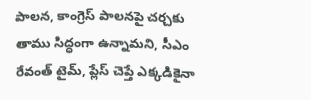పాలన, కాంగ్రెస్ పాలనపై చర్చకు తాము సిద్ధంగా ఉన్నామని, సీఎం రేవంత్ టైమ్, ప్లేస్ చెప్తే ఎక్కడికైనా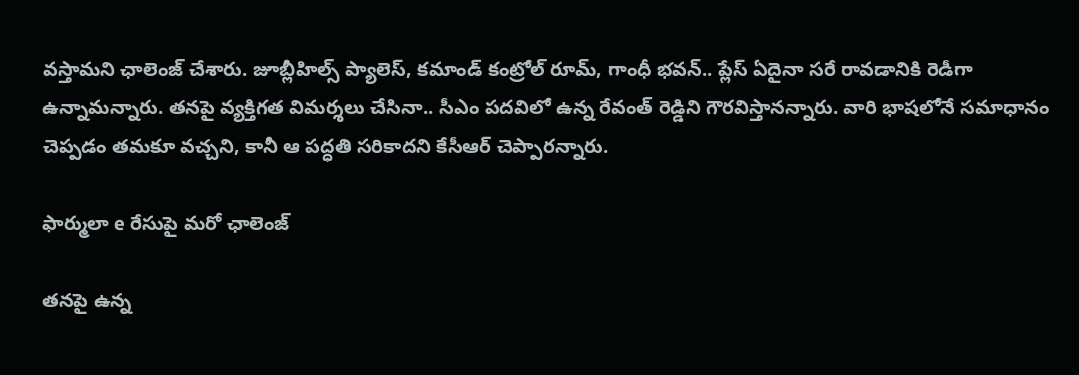వస్తామని ఛాలెంజ్ చేశారు. జూబ్లీహిల్స్ ప్యాలెస్, కమాండ్ కంట్రోల్ రూమ్, గాంధీ భవన్.. ప్లేస్ ఏదైనా సరే రావడానికి రెడీగా ఉన్నామన్నారు. తనపై వ్యక్తిగత విమర్శలు చేసినా.. సీఎం పదవిలో ఉన్న రేవంత్ రెడ్డిని గౌరవిస్తానన్నారు. వారి భాషలోనే సమాధానం చెప్పడం తమకూ వచ్చని, కానీ ఆ పద్ధతి సరికాదని కేసీఆర్ చెప్పారన్నారు.

ఫార్ములా e రేసుపై మరో ఛాలెంజ్

తనపై ఉన్న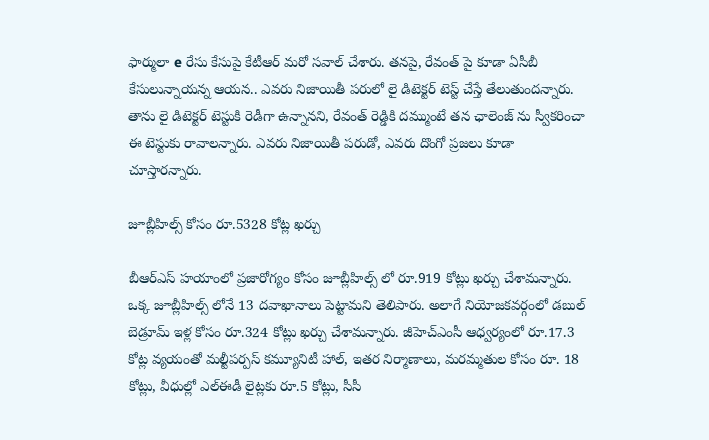ఫార్ములా e రేసు కేసుపై కేటీఆర్ మరో సవాల్ చేశారు. తనపై, రేవంత్ పై కూడా ఏసీబీ కేసులున్నాయన్న ఆయన.. ఎవరు నిజాయితీ పరులో లై డిటెక్టర్ టెస్ట్ చేస్తే తేలుతుందన్నారు. తాను లై డిటెక్టర్ టెస్టుకి రెడీగా ఉన్నానని, రేవంత్ రెడ్డికి దమ్ముంటే తన ఛాలెంజ్ ను స్వీకరించా ఈ టెస్టుకు రావాలన్నారు. ఎవరు నిజాయితీ పరుడో, ఎవరు దొంగో ప్రజలు కూడా చూస్తారన్నారు.

జూబ్లీహిల్స్ కోసం రూ.5328 కోట్ల ఖర్చు

బీఆర్ఎస్ హయాంలో ప్రజారోగ్యం కోసం జూబ్లీహిల్స్ లో రూ.919 కోట్లు ఖర్చు చేశామన్నారు. ఒక్క జూబ్లీహిల్స్ లోనే 13 దవాఖానాలు పెట్టామని తెలిపారు. అలాగే నియోజకవర్గంలో డబుల్ బెడ్రూమ్ ఇళ్ల కోసం రూ.324 కోట్లు ఖర్చు చేశామన్నారు. జీహెచ్ఎంసీ ఆధ్వర్యంలో రూ.17.3 కోట్ల వ్యయంతో మల్టీపర్పస్ కమ్యూనిటీ హాల్, ఇతర నిర్మాణాలు, మరమ్మతుల కోసం రూ. 18 కోట్లు, వీధుల్లో ఎల్ఈడీ లైట్లకు రూ.5 కోట్లు, సీసీ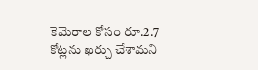కెమెరాల కోసం రూ.2.7 కోట్లను ఖర్చు చేశామని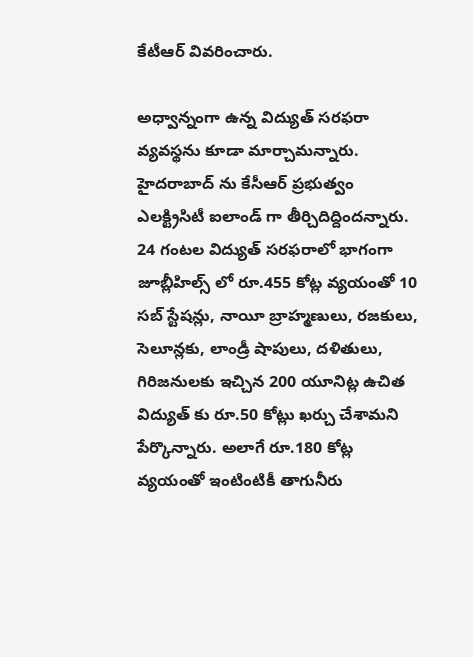కేటీఆర్ వివరించారు.

అధ్వాన్నంగా ఉన్న విద్యుత్ సరఫరా వ్యవస్థను కూడా మార్చామన్నారు. హైదరాబాద్ ను కేసీఆర్ ప్రభుత్వం ఎలక్ట్రిసిటీ ఐలాండ్ గా తీర్చిదిద్దిందన్నారు. 24 గంటల విద్యుత్ సరఫరాలో భాగంగా జూబ్లీహిల్స్ లో రూ.455 కోట్ల వ్యయంతో 10 సబ్ స్టేషన్లు, నాయీ బ్రాహ్మణులు, రజకులు, సెలూన్లకు, లాండ్రీ షాపులు, దళితులు, గిరిజనులకు ఇచ్చిన 200 యూనిట్ల ఉచిత విద్యుత్ కు రూ.50 కోట్లు ఖర్చు చేశామని పేర్కొన్నారు. అలాగే రూ.180 కోట్ల వ్యయంతో ఇంటింటికీ తాగునీరు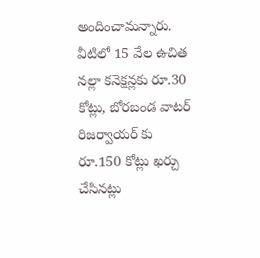అందించామన్నారు. వీటిలో 15 వేల ఉచిత నల్లా కనెక్షన్లకు రూ.30 కోట్లు, బోరబండ వాటర్ రిజర్వాయర్ కు రూ.150 కోట్లు ఖర్చు చేసినట్లు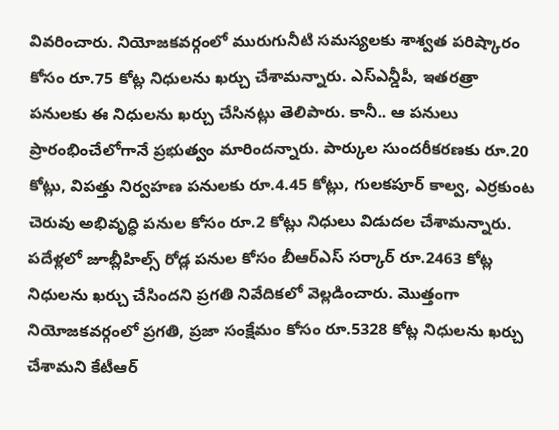వివరించారు. నియోజకవర్గంలో మురుగునీటి సమస్యలకు శాశ్వత పరిష్కారం కోసం రూ.75 కోట్ల నిధులను ఖర్చు చేశామన్నారు. ఎస్ఎన్డీపీ, ఇతరత్రా పనులకు ఈ నిధులను ఖర్చు చేసినట్లు తెలిపారు. కానీ.. ఆ పనులు ప్రారంభించేలోగానే ప్రభుత్వం మారిందన్నారు. పార్కుల సుందరీకరణకు రూ.20 కోట్లు, విపత్తు నిర్వహణ పనులకు రూ.4.45 కోట్లు, గులకపూర్ కాల్వ, ఎర్రకుంట చెరువు అభివృద్ధి పనుల కోసం రూ.2 కోట్లు నిధులు విడుదల చేశామన్నారు. పదేళ్లలో జూబ్లీహిల్స్ రోడ్ల పనుల కోసం బీఆర్ఎస్ సర్కార్ రూ.2463 కోట్ల నిధులను ఖర్చు చేసిందని ప్రగతి నివేదికలో వెల్లడించారు. మొత్తంగా నియోజకవర్గంలో ప్రగతి, ప్రజా సంక్షేమం కోసం రూ.5328 కోట్ల నిధులను ఖర్చు చేశామని కేటీఆర్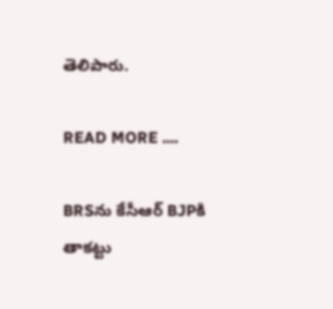తెలిపారు.

READ MORE ....

BRSను కేసీఆర్‌ BJPకి తాకట్టు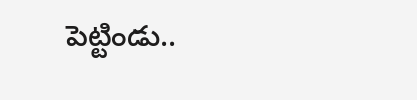పెట్టిండు..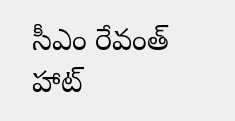సీఎం రేవంత్‌ హాట్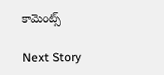కామెంట్స్

Next Story